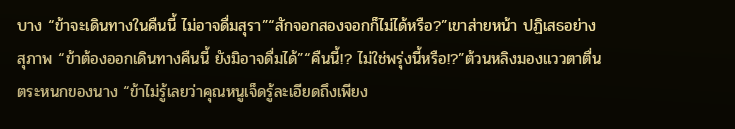บาง “ข้าจะเดินทางในคืนนี้ ไม่อาจดื่มสุรา”“สักจอกสองจอกก็ไม่ได้หรือ?”เขาส่ายหน้า ปฏิเสธอย่างสุภาพ “ข้าต้องออกเดินทางคืนนี้ ยังมิอาจดื่มได้”“คืนนี้!? ไม่ใช่พรุ่งนี้หรือ!?”ต้วนหลิงมองแววตาตื่นตระหนกของนาง “ข้าไม่รู้เลยว่าคุณหนูเจ็ดรู้ละเอียดถึงเพียง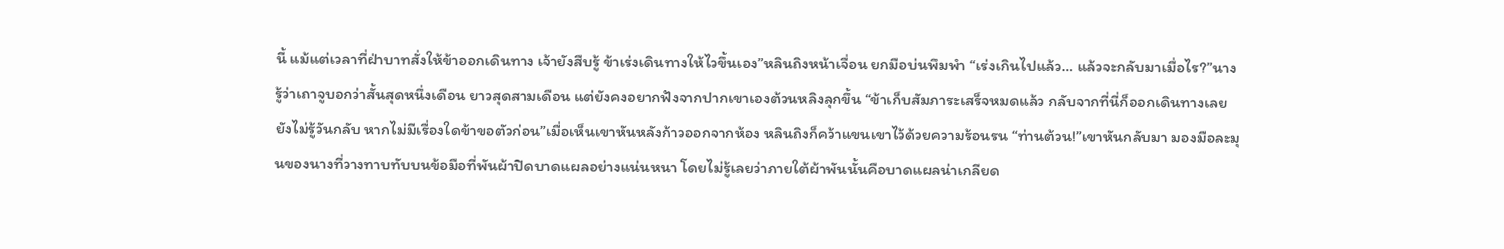นี้ แม้แต่เวลาที่ฝ่าบาทสั่งให้ข้าออกเดินทาง เจ้ายังสืบรู้ ข้าเร่งเดินทางให้ไวขึ้นเอง”หลินถิงหน้าเจื่อน ยกมือบ่นพึมพำ “เร่งเกินไปแล้ว… แล้วจะกลับมาเมื่อไร?”นางรู้ว่าเถาจูบอกว่าสั้นสุดหนึ่งเดือน ยาวสุดสามเดือน แต่ยังคงอยากฟังจากปากเขาเองต้วนหลิงลุกขึ้น “ข้าเก็บสัมภาระเสร็จหมดแล้ว กลับจากที่นี่ก็ออกเดินทางเลย ยังไม่รู้วันกลับ หากไม่มีเรื่องใดข้าขอตัวก่อน”เมื่อเห็นเขาหันหลังก้าวออกจากห้อง หลินถิงก็คว้าแขนเขาไว้ด้วยความร้อนรน “ท่านต้วน!”เขาหันกลับมา มองมือละมุนของนางที่วางทาบทับบนข้อมือที่พันผ้าปิดบาดแผลอย่างแน่นหนา โดยไม่รู้เลยว่าภายใต้ผ้าพันนั้นคือบาดแผลน่าเกลียด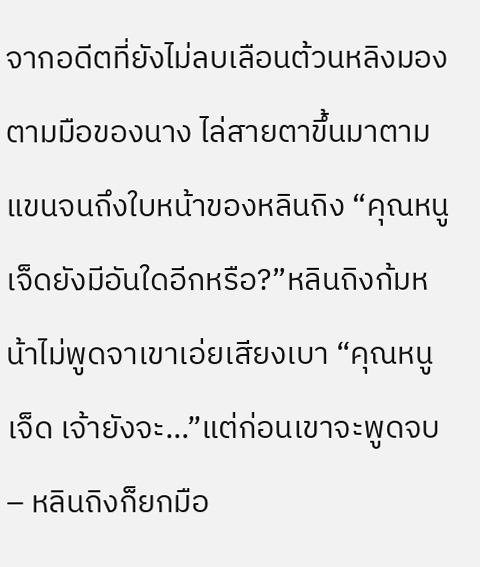จากอดีตที่ยังไม่ลบเลือนต้วนหลิงมองตามมือของนาง ไล่สายตาขึ้นมาตามแขนจนถึงใบหน้าของหลินถิง “คุณหนูเจ็ดยังมีอันใดอีกหรือ?”หลินถิงก้มหน้าไม่พูดจาเขาเอ่ยเสียงเบา “คุณหนูเจ็ด เจ้ายังจะ…”แต่ก่อนเขาจะพูดจบ – หลินถิงก็ยกมือ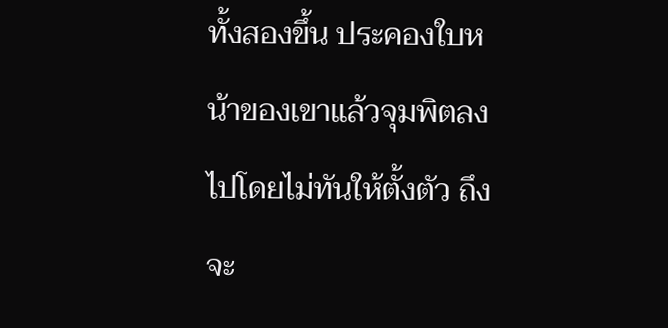ทั้งสองขึ้น ประคองใบหน้าของเขาแล้วจุมพิตลงไปโดยไม่ทันให้ตั้งตัว ถึงจะ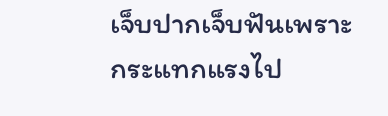เจ็บปากเจ็บฟันเพราะกระแทกแรงไป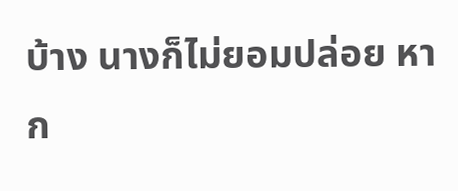บ้าง นางก็ไม่ยอมปล่อย หาก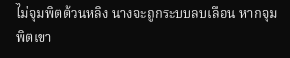ไม่จุมพิตต้วนหลิง นางจะถูกระบบลบเลือน หากจุมพิตเขา